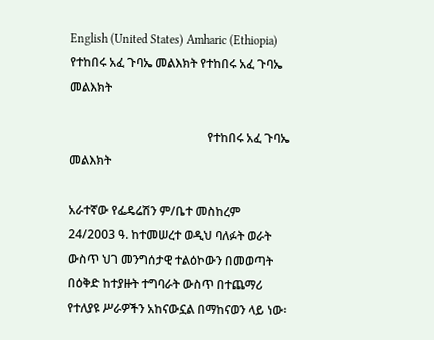English (United States) Amharic (Ethiopia)
የተከበሩ አፈ ጉባኤ መልእክት የተከበሩ አፈ ጉባኤ መልእክት

                                              የተከበሩ አፈ ጉባኤ መልእክት

አራተኛው የፌዴሬሽን ም/ቤተ መስከረም 24/2003 ዓ. ከተመሠረተ ወዲህ ባለፉት ወራት ውስጥ ህገ መንግሰታዊ ተልዕኮውን በመወጣት በዕቅድ ከተያዙት ተግባራት ውስጥ በተጨማሪ የተለያዩ ሥራዎችን አከናውኗል በማከናወን ላይ ነው፡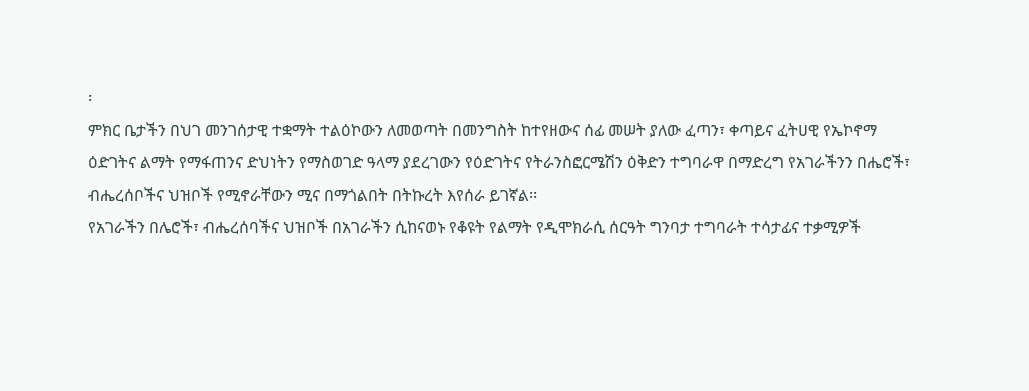፡
ምክር ቤታችን በህገ መንገሰታዊ ተቋማት ተልዕኮውን ለመወጣት በመንግስት ከተየዘውና ሰፊ መሠት ያለው ፈጣን፣ ቀጣይና ፈትሀዊ የኤኮኖማ ዕድገትና ልማት የማፋጠንና ድህነትን የማስወገድ ዓላማ ያደረገውን የዕድገትና የትራንስፎርሜሽን ዕቅድን ተግባራዋ በማድረግ የአገራችንን በሔሮች፣ ብሔረሰቦችና ህዝቦች የሚኖራቸውን ሚና በማጎልበት በትኩረት እየሰራ ይገኛል፡፡
የአገራችን በሌሮች፣ ብሔረሰባችና ህዝቦች በአገራችን ሲከናወኑ የቆዩት የልማት የዲሞክራሲ ሰርዓት ግንባታ ተግባራት ተሳታፊና ተቃሚዎች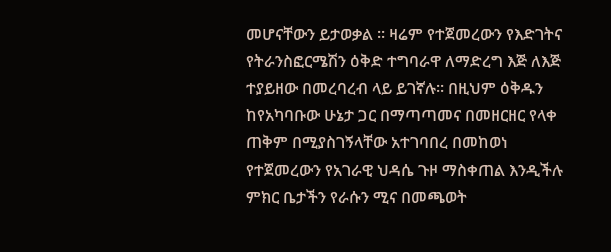መሆናቸውን ይታወቃል ፡፡ ዛሬም የተጀመረውን የእድገትና የትራንስፎርሜሽን ዕቅድ ተግባራዋ ለማድረግ እጅ ለእጅ ተያይዘው በመረባረብ ላይ ይገኛሉ፡፡ በዚህም ዕቅዱን ከየአካባቡው ሁኔታ ጋር በማጣጣመና በመዘርዘር የላቀ ጠቅም በሚያስገኝላቸው አተገባበረ በመከወነ የተጀመረውን የአገራዊ ህዳሴ ጉዞ ማስቀጠል እንዲችሉ ምክር ቤታችን የራሱን ሚና በመጫወት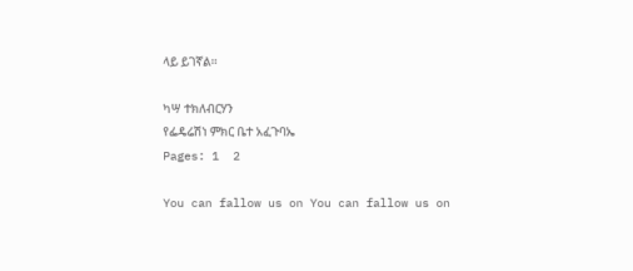ላይ ይገኛል፡፡

ካሣ ተክለብርሃን
የፌዴሬሽነ ምክር ቤተ አፈጉባኤ
Pages: 1  2

You can fallow us on You can fallow us on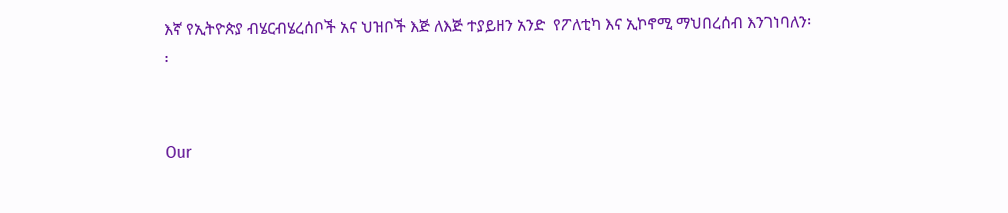እኛ የኢትዮጵያ ብሄርብሄረሰቦች አና ህዝቦች እጅ ለእጅ ተያይዘን አንድ  የፖለቲካ እና ኢኮኖሚ ማህበረሰብ እንገነባለን፡፡


Our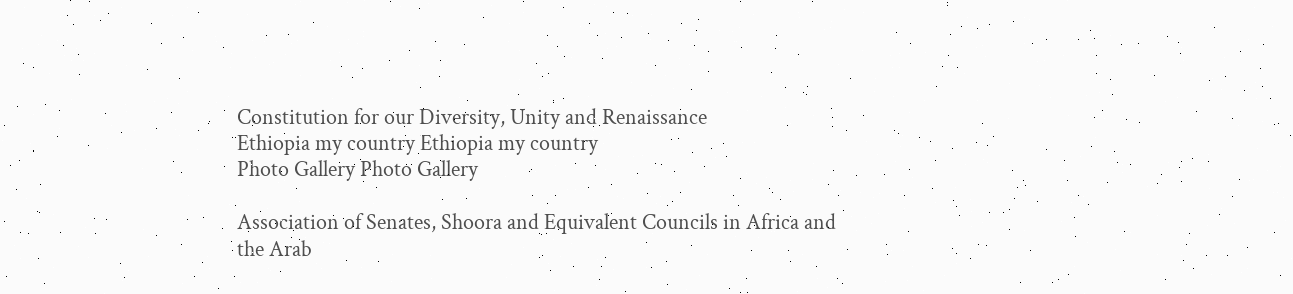Constitution for our Diversity, Unity and Renaissance
Ethiopia my country Ethiopia my country
Photo Gallery Photo Gallery

Association of Senates, Shoora and Equivalent Councils in Africa and the Arab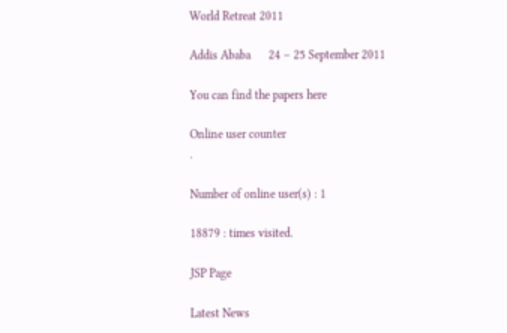World Retreat 2011

Addis Ababa      24 – 25 September 2011

You can find the papers here

Online user counter
.

Number of online user(s) : 1

18879 : times visited.

JSP Page

Latest News